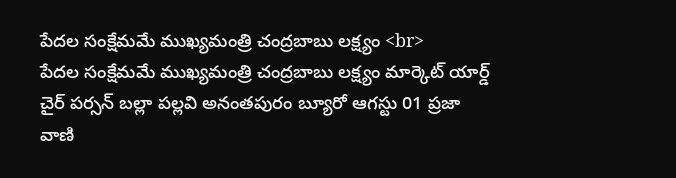పేదల సంక్షేమమే ముఖ్యమంత్రి చంద్రబాబు లక్ష్యం <br>
పేదల సంక్షేమమే ముఖ్యమంత్రి చంద్రబాబు లక్ష్యం మార్కెట్ యార్డ్ చైర్ పర్సన్ బల్లా పల్లవి అనంతపురం బ్యూరో ఆగస్టు 01 ప్రజా వాణి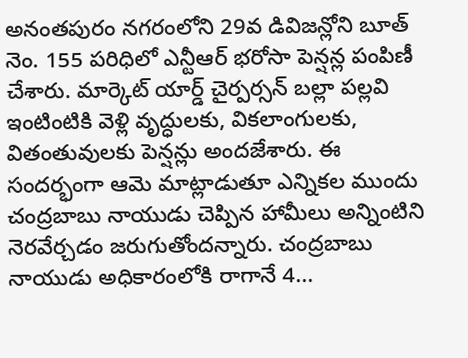అనంతపురం నగరంలోని 29వ డివిజన్లోని బూత్ నెం. 155 పరిధిలో ఎన్టీఆర్ భరోసా పెన్షన్ల పంపిణీ చేశారు. మార్కెట్ యార్డ్ చైర్పర్సన్ బల్లా పల్లవి ఇంటింటికి వెళ్లి వృద్ధులకు, వికలాంగులకు, వితంతువులకు పెన్షన్లు అందజేశారు. ఈ సందర్భంగా ఆమె మాట్లాడుతూ ఎన్నికల ముందు చంద్రబాబు నాయుడు చెప్పిన హామీలు అన్నింటిని నెరవేర్చడం జరుగుతోందన్నారు. చంద్రబాబు నాయుడు అధికారంలోకి రాగానే 4...